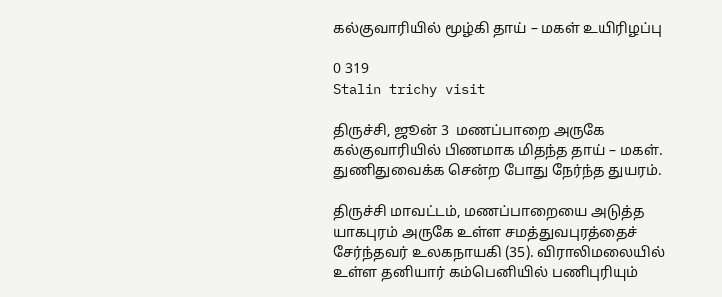கல்குவாரியில் மூழ்கி தாய் – மகள் உயிரிழப்பு

0 319
Stalin trichy visit

திருச்சி, ஜூன் 3  மணப்பாறை அருகே கல்குவாரியில் பிணமாக மிதந்த தாய் – மகள்.
துணிதுவைக்க சென்ற போது நேர்ந்த துயரம்.

திருச்சி மாவட்டம், மணப்பாறையை அடுத்த யாகபுரம் அருகே உள்ள சமத்துவபுரத்தைச் சேர்ந்தவர் உலகநாயகி (35). விராலிமலையில் உள்ள தனியார் கம்பெனியில் பணிபுரியும்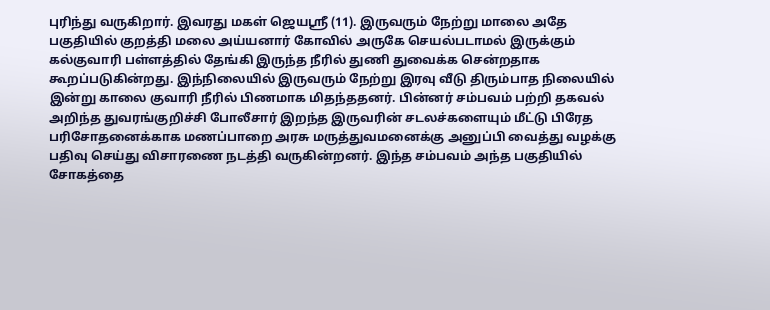புரிந்து வருகிறார். இவரது மகள் ஜெயஸ்ரீ (11). இருவரும் நேற்று மாலை அதே பகுதியில் குறத்தி மலை அய்யனார் கோவில் அருகே செயல்படாமல் இருக்கும் கல்குவாரி பள்ளத்தில் தேங்கி இருந்த நீரில் துணி துவைக்க சென்றதாக கூறப்படுகின்றது. இந்நிலையில் இருவரும் நேற்று இரவு வீடு திரும்பாத நிலையில் இன்று காலை குவாரி நீரில் பிணமாக மிதந்ததனர். பின்னர் சம்பவம் பற்றி தகவல் அறிந்த துவரங்குறிச்சி போலீசார் இறந்த இருவரின் சடலச்களையும் மீட்டு பிரேத பரிசோதனைக்காக மணப்பாறை அரசு மருத்துவமனைக்கு அனுப்பி வைத்து வழக்கு பதிவு செய்து விசாரணை நடத்தி வருகின்றனர். இந்த சம்பவம் அந்த பகுதியில் சோகத்தை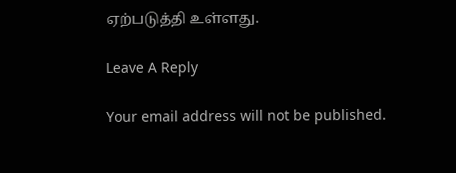ஏற்படுத்தி உள்ளது.

Leave A Reply

Your email address will not be published.